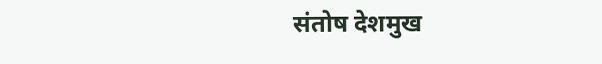संतोष देशमुख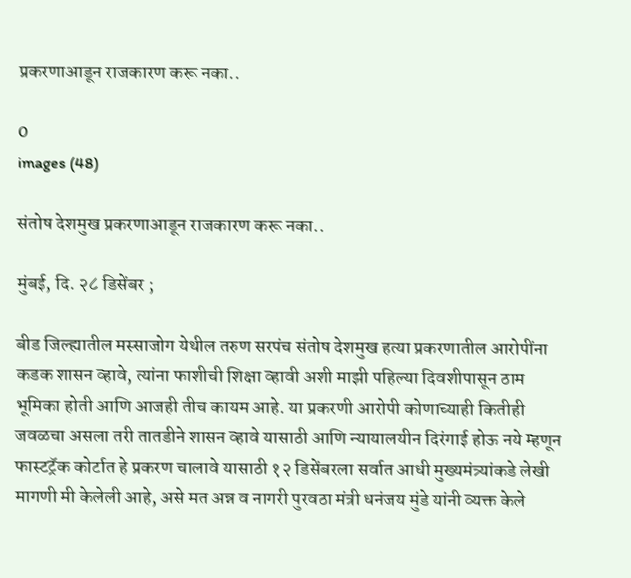प्रकरणाआडून राजकारण करू नका..

0
images (48)

संतोष देशमुख प्रकरणाआडून राजकारण करू नका..

मुंबई, दि. २८ डिसेंबर ;

बीड जिल्ह्यातील मस्साजोग येथील तरुण सरपंच संतोष देशमुख हत्या प्रकरणातील आरोपींना कडक शासन व्हावे, त्यांना फाशीची शिक्षा व्हावी अशी माझी पहिल्या दिवशीपासून ठाम भूमिका होती आणि आजही तीच कायम आहे. या प्रकरणी आरोपी कोणाच्याही कितीही जवळचा असला तरी तातडीने शासन व्हावे यासाठी आणि न्यायालयीन दिरंगाई होऊ नये म्हणून फास्टट्रॅक कोर्टात हे प्रकरण चालावे यासाठी १२ डिसेंबरला सर्वात आधी मुख्यमंत्र्यांकडे लेखी मागणी मी केलेली आहे, असे मत अन्न व नागरी पुरवठा मंत्री धनंजय मुंडे यांनी व्यक्त केले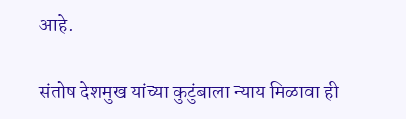आहे.

संतोष देशमुख यांच्या कुटुंबाला न्याय मिळावा ही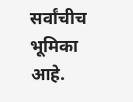सर्वांचीच भूमिका आहे.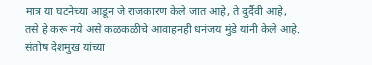मात्र या घटनेच्या आडून जे राजकारण केले जात आहे, ते दुर्दैवी आहे, तसे हे करू नये असे कळकळीचे आवाहनही धनंजय मुंडे यांनी केले आहे. संतोष देशमुख यांच्या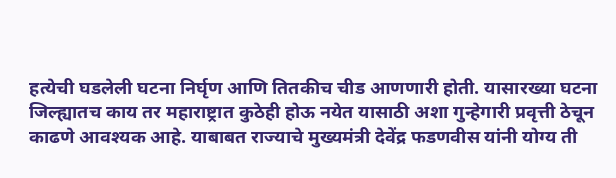हत्येची घडलेली घटना निर्घृण आणि तितकीच चीड आणणारी होती. यासारख्या घटना जिल्ह्यातच काय तर महाराष्ट्रात कुठेही होऊ नयेत यासाठी अशा गुन्हेगारी प्रवृत्ती ठेचून काढणे आवश्यक आहे. याबाबत राज्याचे मुख्यमंत्री देवेंद्र फडणवीस यांनी योग्य ती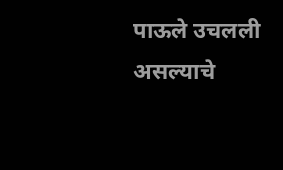पाऊले उचलली असल्याचे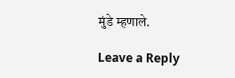मुंडे म्हणाले.

Leave a Reply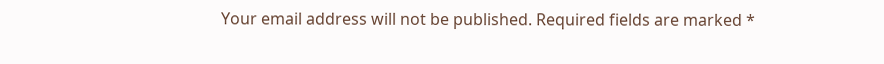Your email address will not be published. Required fields are marked *